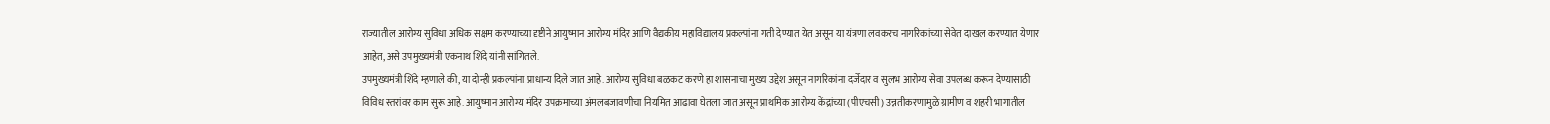राज्यातील आरोग्य सुविधा अधिक सक्षम करण्याच्या दृष्टीने आयुष्मान आरोग्य मंदिर आणि वैद्यकीय महाविद्यालय प्रकल्पांना गती देण्यात येत असून या यंत्रणा लवकरच नागरिकांच्या सेवेत दाखल करण्यात येणार आहेत, असे उपमुख्यमंत्री एकनाथ शिंदे यांनी सांगितले.
उपमुख्यमंत्री शिंदे म्हणाले की, या दोन्ही प्रकल्पांना प्राधान्य दिले जात आहे. आरोग्य सुविधा बळकट करणे हा शासनाचा मुख्य उद्देश असून नागरिकांना दर्जेदार व सुलभ आरोग्य सेवा उपलब्ध करून देण्यासाठी विविध स्तरांवर काम सुरू आहे. आयुष्मान आरोग्य मंदिर उपक्रमाच्या अंमलबजावणीचा नियमित आढावा घेतला जात असून प्राथमिक आरोग्य केंद्रांच्या (पीएचसी) उन्नतीकरणामुळे ग्रामीण व शहरी भागातील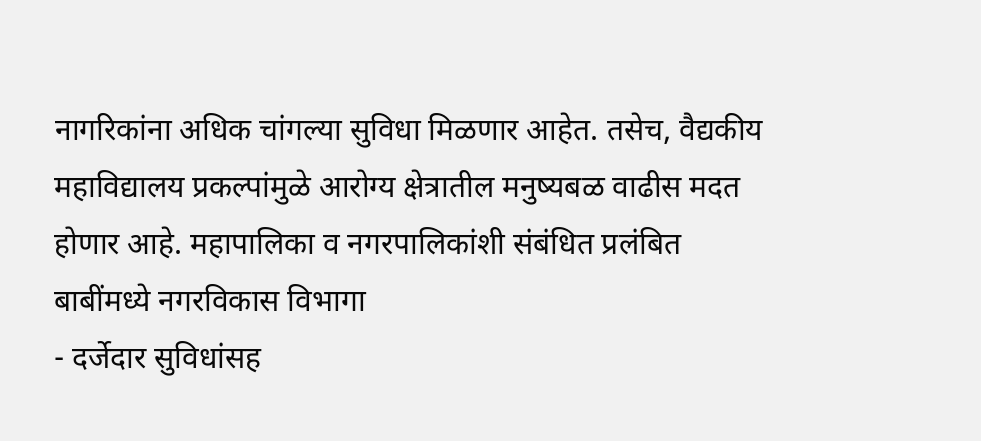नागरिकांना अधिक चांगल्या सुविधा मिळणार आहेत. तसेच, वैद्यकीय महाविद्यालय प्रकल्पांमुळे आरोग्य क्षेत्रातील मनुष्यबळ वाढीस मदत होणार आहे. महापालिका व नगरपालिकांशी संबंधित प्रलंबित बाबींमध्ये नगरविकास विभागा
- दर्जेदार सुविधांसह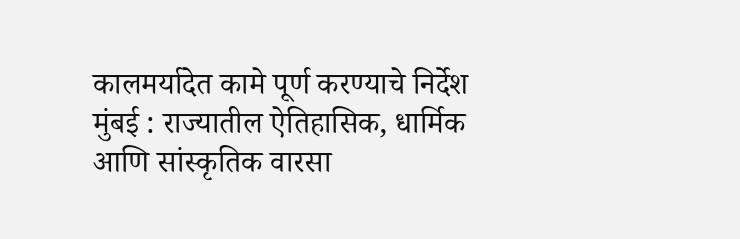कालमर्यादेत कामे पूर्ण करण्याचे निर्देश मुंबई : राज्यातील ऐतिहासिक, धार्मिक आणि सांस्कृतिक वारसा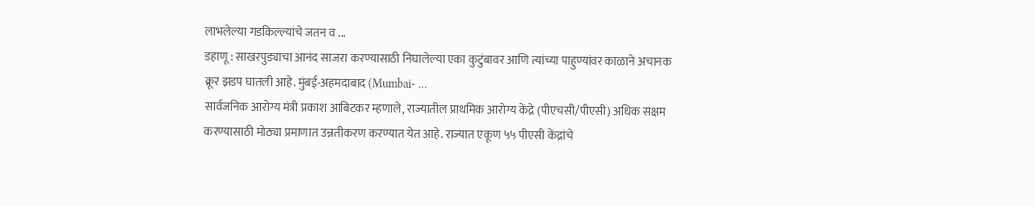लाभलेल्या गडकिल्ल्यांचे जतन व ...
डहाणू : साखरपुड्याचा आनंद साजरा करण्यासाठी निघालेल्या एका कुटुंबावर आणि त्यांच्या पाहुण्यांवर काळाने अचानक क्रूर झडप घातली आहे. मुंबई-अहमदाबाद (Mumbai- ...
सार्वजनिक आरोग्य मंत्री प्रकाश आबिटकर म्हणाले, राज्यातील प्राथमिक आरोग्य केंद्रे (पीएचसी/पीएसी) अधिक सक्षम करण्यासाठी मोठ्या प्रमाणात उन्नतीकरण करण्यात येत आहे. राज्यात एकूण ५५ पीएसी केंद्रांचे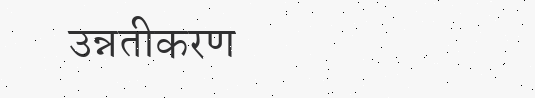उन्नतीकरण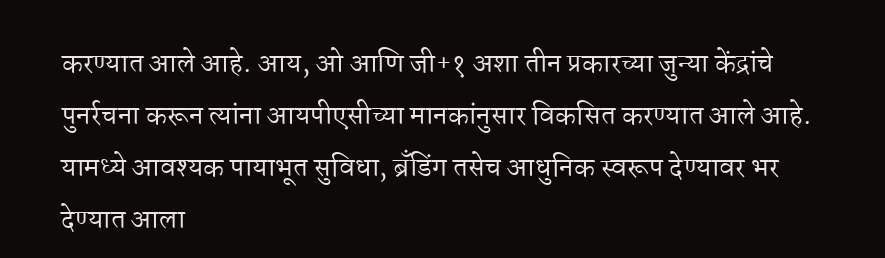करण्यात आले आहे. आय, ओ आणि जी+१ अशा तीन प्रकारच्या जुन्या केंद्रांचे पुनर्रचना करून त्यांना आयपीएसीच्या मानकांनुसार विकसित करण्यात आले आहे. यामध्ये आवश्यक पायाभूत सुविधा, ब्रँडिंग तसेच आधुनिक स्वरूप देण्यावर भर देण्यात आला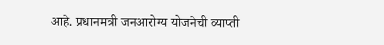आहे. प्रधानमत्री जनआरोग्य योजनेची व्याप्ती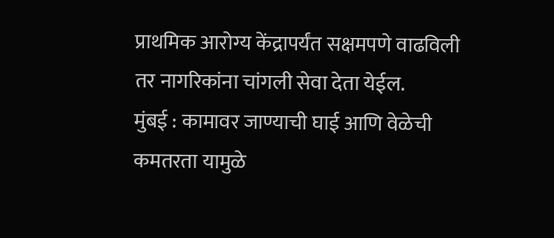प्राथमिक आरोग्य केंद्रापर्यंत सक्षमपणे वाढविली तर नागरिकांना चांगली सेवा देता येईल.
मुंबई : कामावर जाण्याची घाई आणि वेळेची कमतरता यामुळे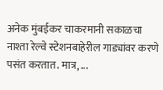अनेक मुंबईकर चाकरमानी सकाळचा नाश्ता रेल्वे स्टेशनबाहेरील गाड्यांवर करणे पसंत करतात. मात्र, ...